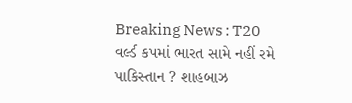Breaking News : T20 વર્લ્ડ કપમાં ભારત સામે નહીં રમે પાકિસ્તાન ? શાહબાઝ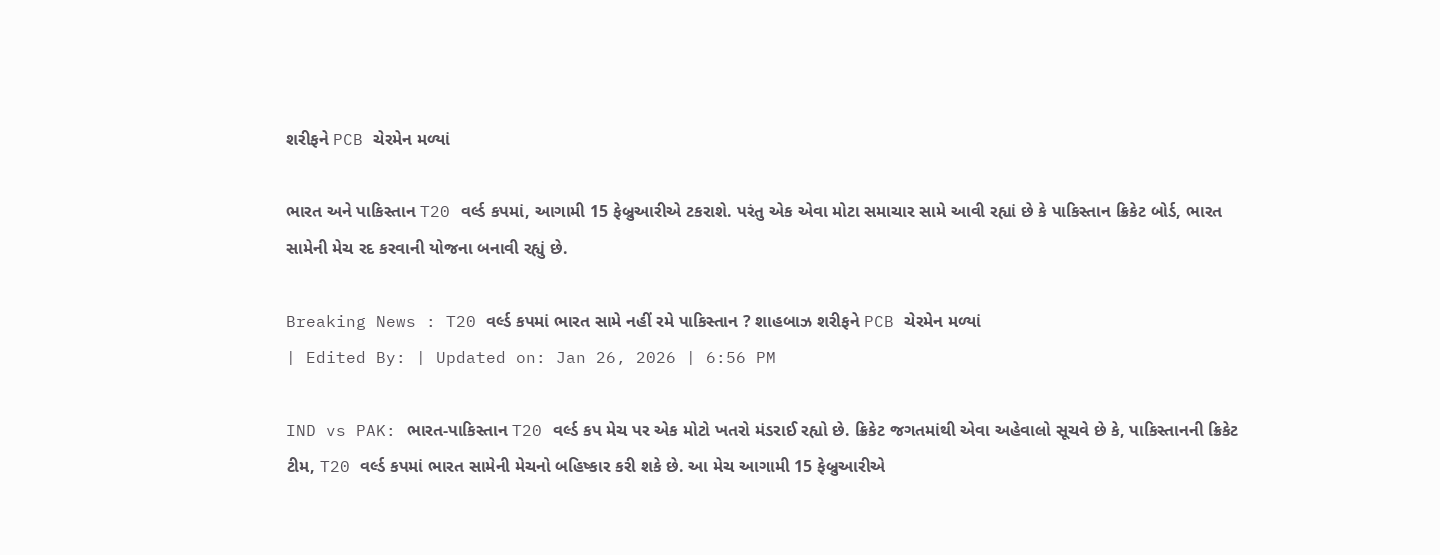શરીફને PCB ચેરમેન મળ્યાં

ભારત અને પાકિસ્તાન T20 વર્લ્ડ કપમાં, આગામી 15 ફેબ્રુઆરીએ ટકરાશે. પરંતુ એક એવા મોટા સમાચાર સામે આવી રહ્યાં છે કે પાકિસ્તાન ક્રિકેટ બોર્ડ, ભારત સામેની મેચ રદ કરવાની યોજના બનાવી રહ્યું છે.

Breaking News : T20 વર્લ્ડ કપમાં ભારત સામે નહીં રમે પાકિસ્તાન ? શાહબાઝ શરીફને PCB ચેરમેન મળ્યાં
| Edited By: | Updated on: Jan 26, 2026 | 6:56 PM

IND vs PAK: ભારત-પાકિસ્તાન T20 વર્લ્ડ કપ મેચ પર એક મોટો ખતરો મંડરાઈ રહ્યો છે. ક્રિકેટ જગતમાંથી એવા અહેવાલો સૂચવે છે કે, પાકિસ્તાનની ક્રિકેટ ટીમ, T20 વર્લ્ડ કપમાં ભારત સામેની મેચનો બહિષ્કાર કરી શકે છે. આ મેચ આગામી 15 ફેબ્રુઆરીએ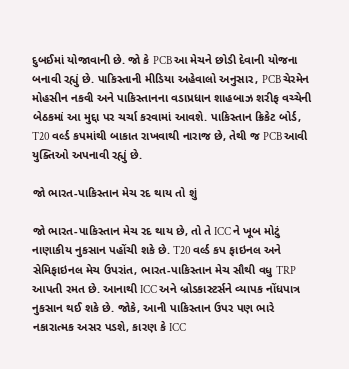દુબઈમાં યોજાવાની છે. જો કે PCB આ મેચને છોડી દેવાની યોજના બનાવી રહ્યું છે. પાકિસ્તાની મીડિયા અહેવાલો અનુસાર, PCB ચેરમેન મોહસીન નકવી અને પાકિસ્તાનના વડાપ્રધાન શાહબાઝ શરીફ વચ્ચેની બેઠકમાં આ મુદ્દા પર ચર્ચા કરવામાં આવશે. પાકિસ્તાન ક્રિકેટ બોર્ડ, T20 વર્લ્ડ કપમાંથી બાકાત રાખવાથી નારાજ છે, તેથી જ PCB આવી યુક્તિઓ અપનાવી રહ્યું છે.

જો ભારત-પાકિસ્તાન મેચ રદ થાય તો શું

જો ભારત-પાકિસ્તાન મેચ રદ થાય છે, તો તે ICC ને ખૂબ મોટું નાણાકીય નુકસાન પહોંચી શકે છે. T20 વર્લ્ડ કપ ફાઇનલ અને સેમિફાઇનલ મેચ ઉપરાંત, ભારત-પાકિસ્તાન મેચ સૌથી વધુ TRP આપતી રમત છે. આનાથી ICC અને બ્રોડકાસ્ટર્સને વ્યાપક નોંધપાત્ર નુકસાન થઈ શકે છે. જોકે, આની પાકિસ્તાન ઉપર પણ ભારે નકારાત્મક અસર પડશે, કારણ કે ICC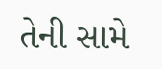તેની સામે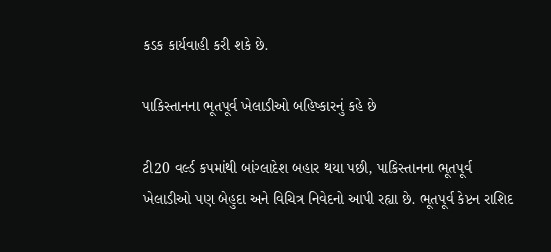કડક કાર્યવાહી કરી શકે છે.

પાકિસ્તાનના ભૂતપૂર્વ ખેલાડીઓ બહિષ્કારનું કહે છે

ટી20 વર્લ્ડ કપમાંથી બાંગ્લાદેશ બહાર થયા પછી, પાકિસ્તાનના ભૂતપૂર્વ ખેલાડીઓ પણ બેહુદા અને વિચિત્ર નિવેદનો આપી રહ્યા છે. ભૂતપૂર્વ કેપ્ટન રાશિદ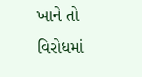ખાને તો વિરોધમાં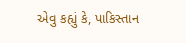એવુ કહ્યું કે, પાકિસ્તાન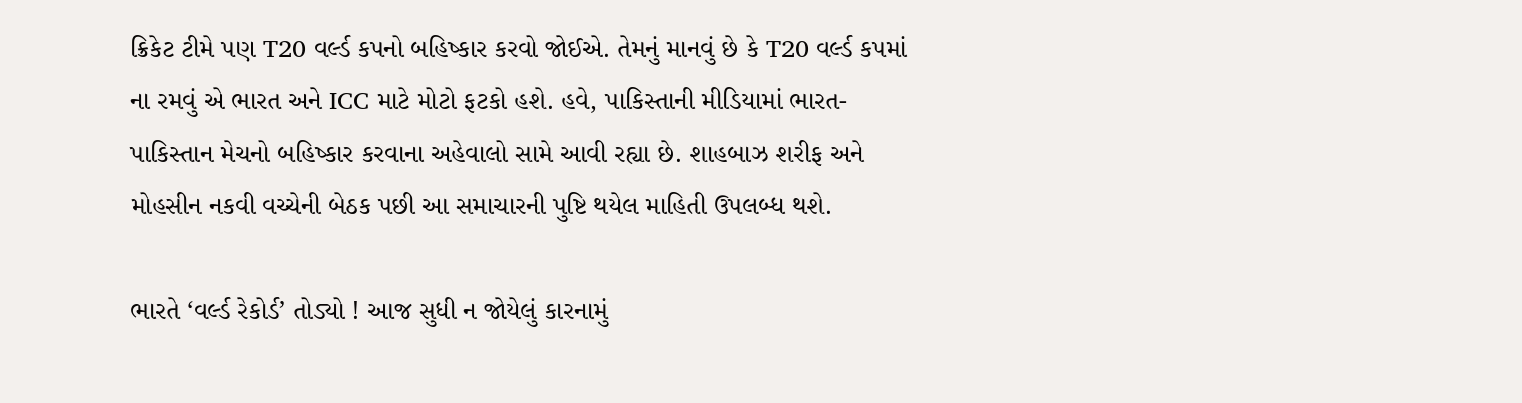ક્રિકેટ ટીમે પણ T20 વર્લ્ડ કપનો બહિષ્કાર કરવો જોઈએ. તેમનું માનવું છે કે T20 વર્લ્ડ કપમાં ના રમવું એ ભારત અને ICC માટે મોટો ફટકો હશે. હવે, પાકિસ્તાની મીડિયામાં ભારત-પાકિસ્તાન મેચનો બહિષ્કાર કરવાના અહેવાલો સામે આવી રહ્યા છે. શાહબાઝ શરીફ અને મોહસીન નકવી વચ્ચેની બેઠક પછી આ સમાચારની પુષ્ટિ થયેલ માહિતી ઉપલબ્ધ થશે.

ભારતે ‘વર્લ્ડ રેકોર્ડ’ તોડ્યો ! આજ સુધી ન જોયેલું કારનામું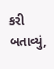કરી બતાવ્યું,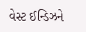વેસ્ટ ઈન્ડિઝને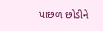પાછળ છોડીને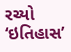રચ્યો ‘ઇતિહાસ’